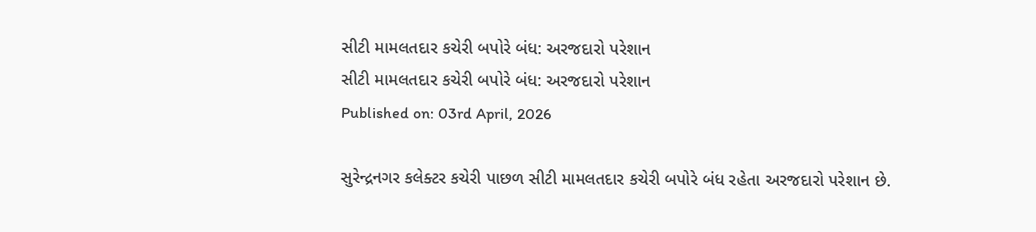સીટી મામલતદાર કચેરી બપોરે બંધ: અરજદારો પરેશાન
સીટી મામલતદાર કચેરી બપોરે બંધ: અરજદારો પરેશાન
Published on: 03rd April, 2026

સુરેન્દ્રનગર કલેક્ટર કચેરી પાછળ સીટી મામલતદાર કચેરી બપોરે બંધ રહેતા અરજદારો પરેશાન છે.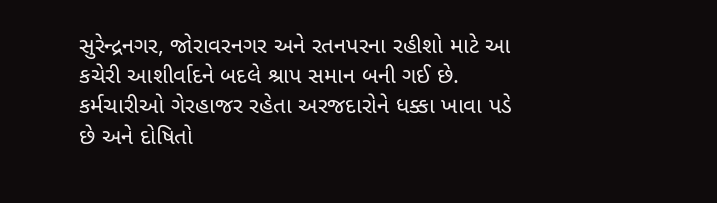સુરેન્દ્રનગર, જોરાવરનગર અને રતનપરના રહીશો માટે આ કચેરી આશીર્વાદને બદલે શ્રાપ સમાન બની ગઈ છે. કર્મચારીઓ ગેરહાજર રહેતા અરજદારોને ધક્કા ખાવા પડે છે અને દોષિતો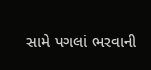સામે પગલાં ભરવાની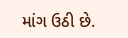માંગ ઉઠી છે.